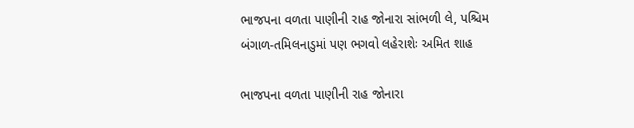ભાજપના વળતા પાણીની રાહ જોનારા સાંભળી લે, પશ્ચિમ બંગાળ-તમિલનાડુમાં પણ ભગવો લહેરાશેઃ અમિત શાહ

ભાજપના વળતા પાણીની રાહ જોનારા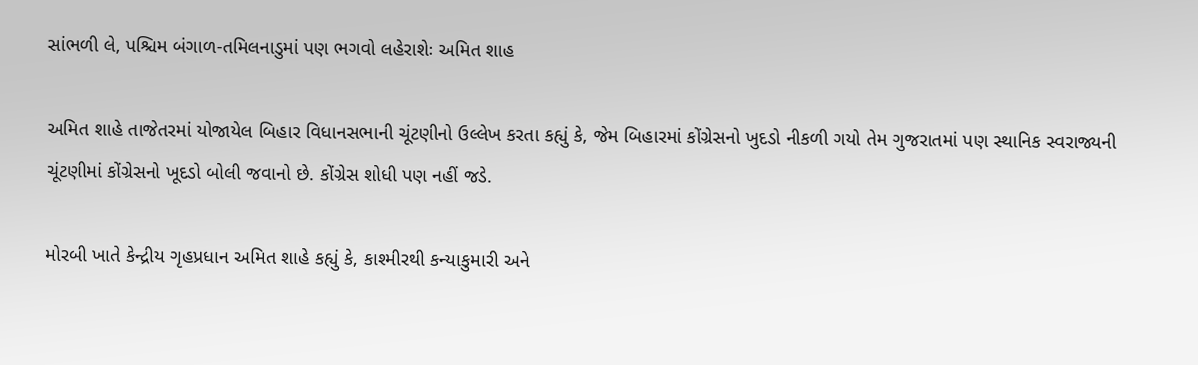સાંભળી લે, પશ્ચિમ બંગાળ-તમિલનાડુમાં પણ ભગવો લહેરાશેઃ અમિત શાહ

અમિત શાહે તાજેતરમાં યોજાયેલ બિહાર વિધાનસભાની ચૂંટણીનો ઉલ્લેખ કરતા કહ્યું કે, જેમ બિહારમાં કોંગ્રેસનો ખુદડો નીકળી ગયો તેમ ગુજરાતમાં પણ સ્થાનિક સ્વરાજ્યની ચૂંટણીમાં કોંગ્રેસનો ખૂદડો બોલી જવાનો છે. કોંગ્રેસ શોધી પણ નહીં જડે.

મોરબી ખાતે કેન્દ્રીય ગૃહપ્રધાન અમિત શાહે કહ્યું કે, કાશ્મીરથી કન્યાકુમારી અને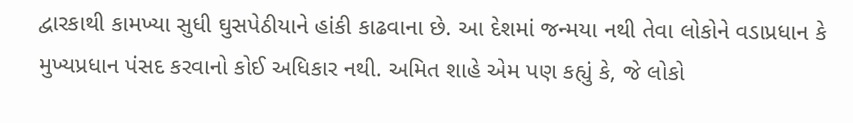દ્વારકાથી કામખ્યા સુધી ઘુસપેઠીયાને હાંકી કાઢવાના છે. આ દેશમાં જન્મયા નથી તેવા લોકોને વડાપ્રધાન કે મુખ્યપ્રધાન પંસદ કરવાનો કોઈ અધિકાર નથી. અમિત શાહે એમ પણ કહ્યું કે, જે લોકો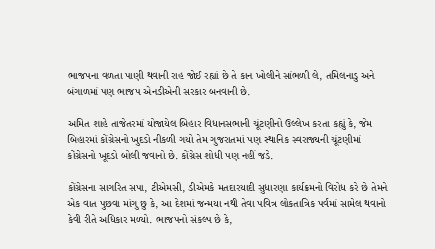ભાજપના વળતા પાણી થવાની રાહ જોઈ રહ્યાં છે તે કાન ખોલીને સાંભળી લે, તમિલનાડુ અને બંગાળમાં પણ ભાજપ એનડીએની સરકાર બનવાની છે.

અમિત શાહે તાજેતરમાં યોજાયેલ બિહાર વિધાનસભાની ચૂંટણીનો ઉલ્લેખ કરતા કહ્યું કે, જેમ બિહારમાં કોંગ્રેસનો ખુદડો નીકળી ગયો તેમ ગુજરાતમાં પણ સ્થાનિક સ્વરાજ્યની ચૂંટણીમાં કોંગ્રેસનો ખૂદડો બોલી જવાનો છે. કોંગ્રેસ શોધી પણ નહીં જડે.

કોંગ્રેસના સાગરિત સપા, ટીએમસી, ડીએમકે મતદારયાદી સુધારણા કાર્યક્રમનો વિરોધ કરે છે તેમને એક વાત પુછવા માંગુ છુ કે, આ દેશમાં જન્મયા નથી તેવા પવિત્ર લોકતાત્રિક પર્વમાં સામેલ થવાનો કેવી રીતે અધિકાર મળ્યો. ભાજપનો સંકલ્પ છે કે,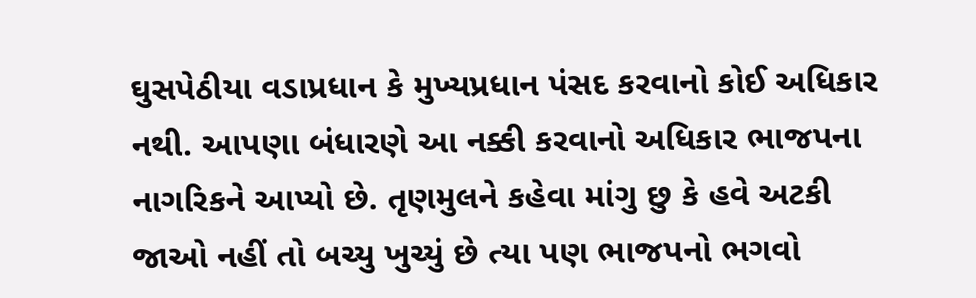ઘુસપેઠીયા વડાપ્રધાન કે મુખ્યપ્રધાન પંસદ કરવાનો કોઈ અધિકાર નથી. આપણા બંધારણે આ નક્કી કરવાનો અધિકાર ભાજપના નાગરિકને આપ્યો છે. તૃણમુલને કહેવા માંગુ છુ કે હવે અટકી જાઓ નહીં તો બચ્યુ ખુચ્યું છે ત્યા પણ ભાજપનો ભગવો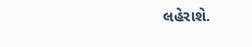લહેરાશે.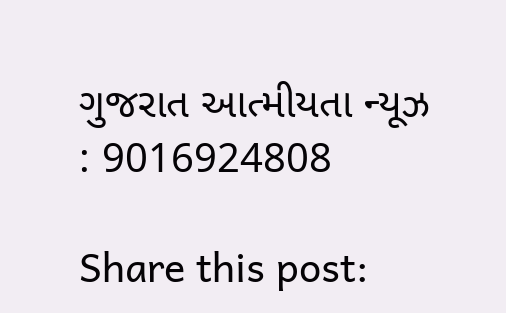ગુજરાત આત્મીયતા ન્યૂઝ : 9016924808

Share this post: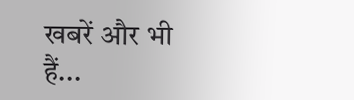खबरें और भी हैं...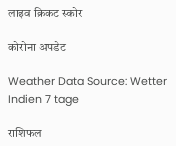लाइव क्रिकट स्कोर

कोरोना अपडेट

Weather Data Source: Wetter Indien 7 tage

राशिफल